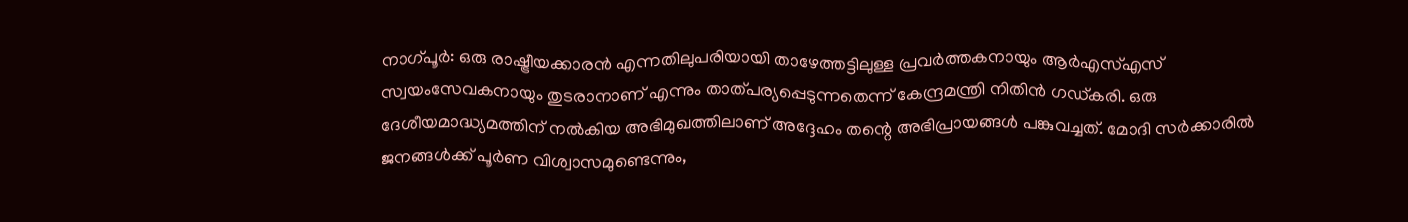നാഗ്പൂർ: ഒരു രാഷ്ട്രീയക്കാരൻ എന്നതിലുപരിയായി താഴേത്തട്ടിലുള്ള പ്രവർത്തകനായും ആർഎസ്എസ് സ്വയംസേവകനായും തുടരാനാണ് എന്നും താത്പര്യപ്പെടുന്നതെന്ന് കേന്ദ്രമന്ത്രി നിതിൻ ഗഡ്കരി. ഒരു ദേശീയമാദ്ധ്യമത്തിന് നൽകിയ അഭിമുഖത്തിലാണ് അദ്ദേഹം തന്റെ അഭിപ്രായങ്ങൾ പങ്കുവച്ചത്. മോദി സർക്കാരിൽ ജനങ്ങൾക്ക് പൂർണ വിശ്വാസമുണ്ടെന്നും,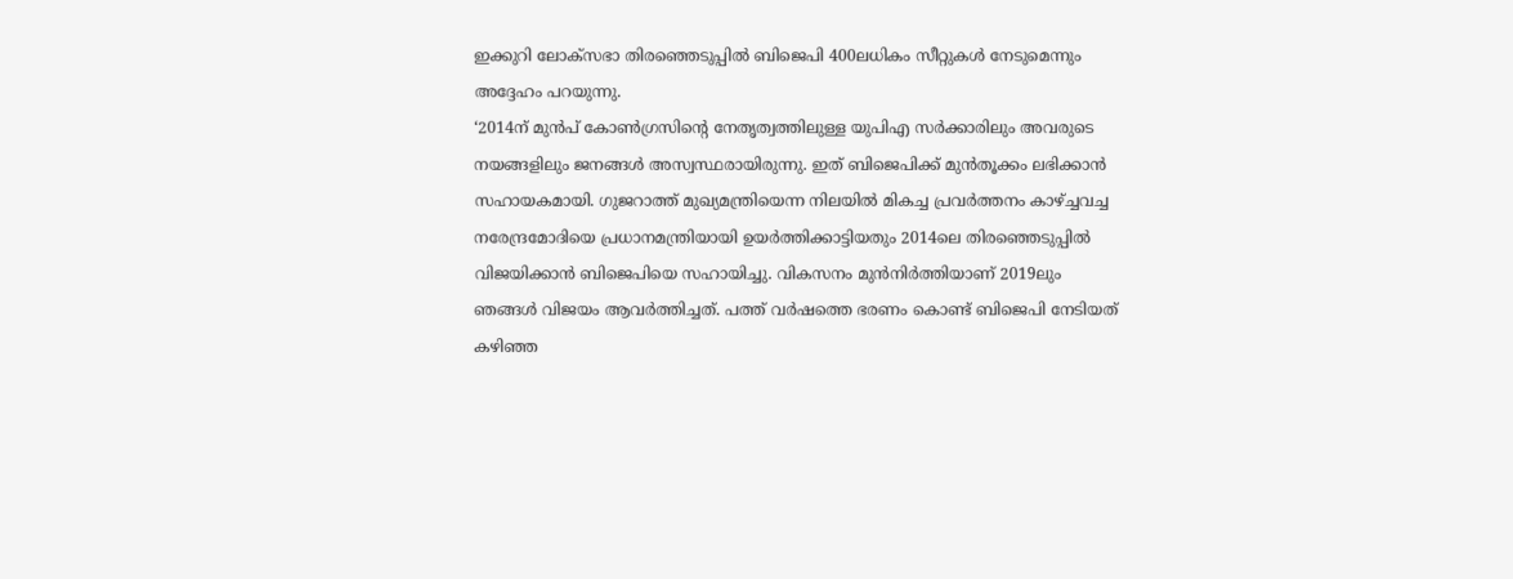ഇക്കുറി ലോക്സഭാ തിരഞ്ഞെടുപ്പിൽ ബിജെപി 400ലധികം സീറ്റുകൾ നേടുമെന്നും അദ്ദേഹം പറയുന്നു.
‘2014ന് മുൻപ് കോൺഗ്രസിന്റെ നേതൃത്വത്തിലുള്ള യുപിഎ സർക്കാരിലും അവരുടെ നയങ്ങളിലും ജനങ്ങൾ അസ്വസ്ഥരായിരുന്നു. ഇത് ബിജെപിക്ക് മുൻതൂക്കം ലഭിക്കാൻ സഹായകമായി. ഗുജറാത്ത് മുഖ്യമന്ത്രിയെന്ന നിലയിൽ മികച്ച പ്രവർത്തനം കാഴ്ച്ചവച്ച നരേന്ദ്രമോദിയെ പ്രധാനമന്ത്രിയായി ഉയർത്തിക്കാട്ടിയതും 2014ലെ തിരഞ്ഞെടുപ്പിൽ വിജയിക്കാൻ ബിജെപിയെ സഹായിച്ചു. വികസനം മുൻനിർത്തിയാണ് 2019ലും ഞങ്ങൾ വിജയം ആവർത്തിച്ചത്. പത്ത് വർഷത്തെ ഭരണം കൊണ്ട് ബിജെപി നേടിയത് കഴിഞ്ഞ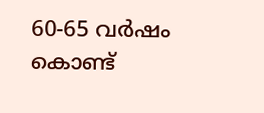60-65 വർഷം കൊണ്ട്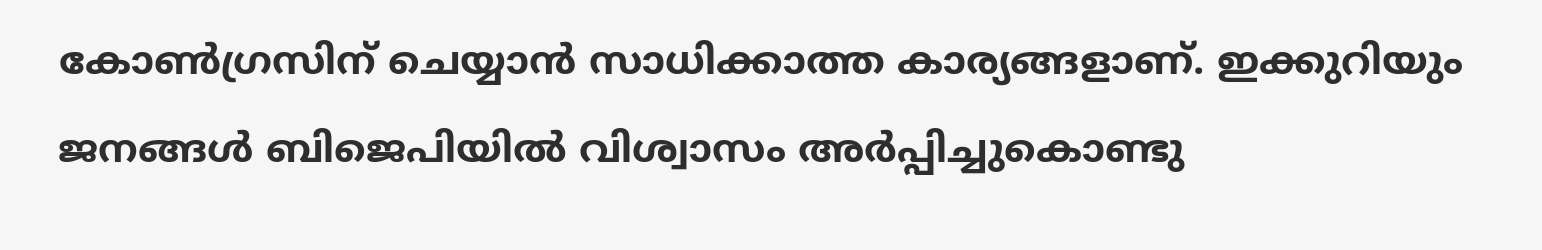കോൺഗ്രസിന് ചെയ്യാൻ സാധിക്കാത്ത കാര്യങ്ങളാണ്. ഇക്കുറിയും ജനങ്ങൾ ബിജെപിയിൽ വിശ്വാസം അർപ്പിച്ചുകൊണ്ടു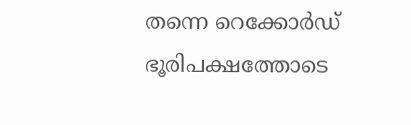തന്നെ റെക്കോർഡ് ഭൂരിപക്ഷത്തോടെ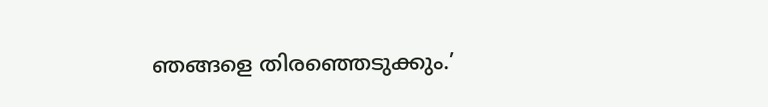ഞങ്ങളെ തിരഞ്ഞെടുക്കും.’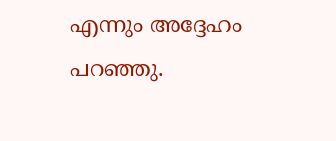എന്നും അദ്ദേഹം പറഞ്ഞു.